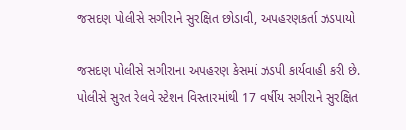જસદણ પોલીસે સગીરાને સુરક્ષિત છોડાવી, અપહરણકર્તા ઝડપાયો

જસદણ પોલીસે સગીરાના અપહરણ કેસમાં ઝડપી કાર્યવાહી કરી છે. પોલીસે સુરત રેલવે સ્ટેશન વિસ્તારમાંથી 17 વર્ષીય સગીરાને સુરક્ષિત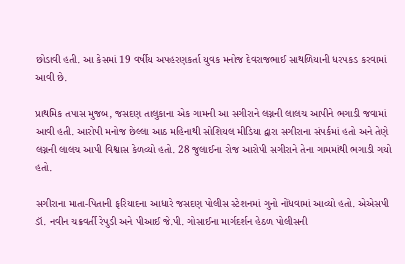છોડાવી હતી. આ કેસમાં 19 વર્ષીય અપહરણકર્તા યુવક મનોજ દેવરાજભાઈ સાથળિયાની ધરપકડ કરવામાં આવી છે.

પ્રાથમિક તપાસ મુજબ, જસદણ તાલુકાના એક ગામની આ સગીરાને લગ્નની લાલચ આપીને ભગાડી જવામાં આવી હતી. આરોપી મનોજ છેલ્લા આઠ મહિનાથી સોશિયલ મીડિયા દ્વારા સગીરાના સંપર્કમાં હતો અને તેણે લગ્નની લાલચ આપી વિશ્વાસ કેળવ્યો હતો. 28 જુલાઈના રોજ આરોપી સગીરાને તેના ગામમાંથી ભગાડી ગયો હતો.

સગીરાના માતા-પિતાની ફરિયાદના આધારે જસદણ પોલીસ સ્ટેશનમાં ગુનો નોંધવામાં આવ્યો હતો. એએસપી ડૉ. નવીન ચક્રવર્તી રેપુડી અને પીઆઈ જે.પી. ગોસાઈના માર્ગદર્શન હેઠળ પોલીસની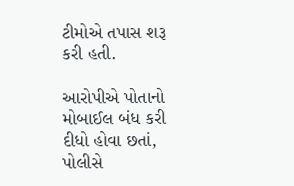ટીમોએ તપાસ શરૂ કરી હતી.

આરોપીએ પોતાનો મોબાઈલ બંધ કરી દીધો હોવા છતાં, પોલીસે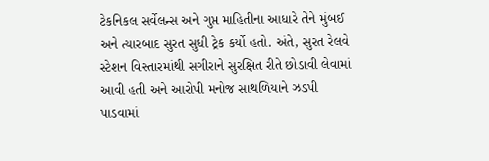ટેકનિકલ સર્વેલન્સ અને ગુપ્ત માહિતીના આધારે તેને મુંબઈ અને ત્યારબાદ સુરત સુધી ટ્રેક કર્યો હતો. અંતે, સુરત રેલવે સ્ટેશન વિસ્તારમાંથી સગીરાને સુરક્ષિત રીતે છોડાવી લેવામાં આવી હતી અને આરોપી મનોજ સાથળિયાને ઝડપી પાડવામાં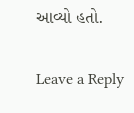આવ્યો હતો.

Leave a Reply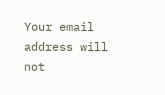Your email address will not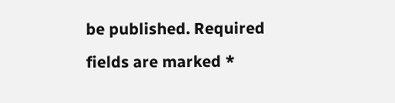be published. Required fields are marked *